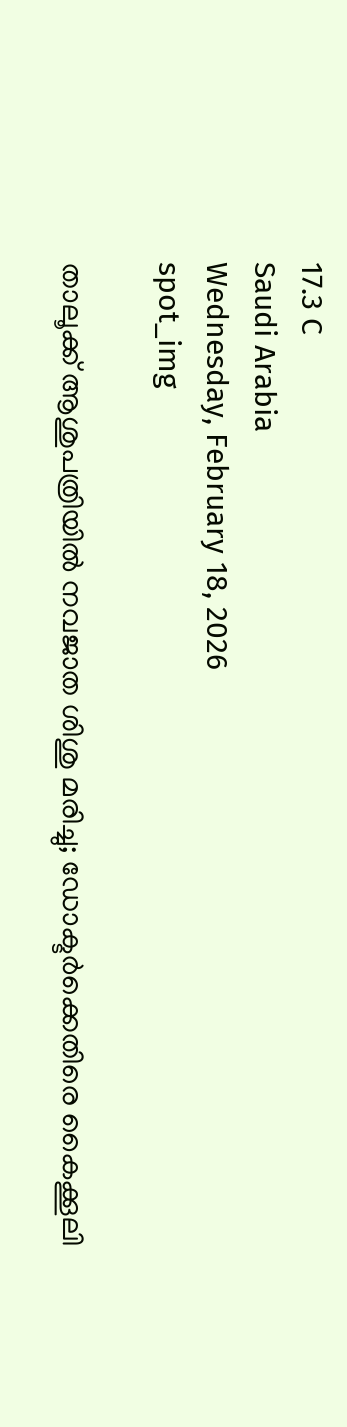17.3 C
Saudi Arabia
Wednesday, February 18, 2026
spot_img

താലൂക്ക് ആശുപത്രിയിൽ നവജാത ശിശു മരിച്ചു; ഡോക്ടർക്കെതിരെ കൈക്കൂലി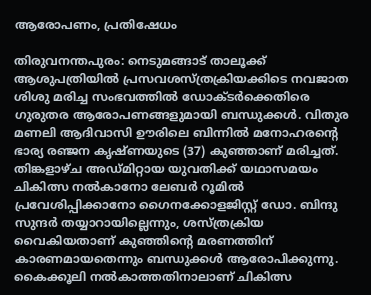ആരോപണം, പ്രതിഷേധം

തിരുവനന്തപുരം: നെടുമങ്ങാട് താലൂക്ക് ആശുപത്രിയിൽ പ്രസവശസ്ത്രക്രിയക്കിടെ നവജാത ശിശു മരിച്ച സംഭവത്തിൽ ഡോക്ടർക്കെതിരെ ഗുരുതര ആരോപണങ്ങളുമായി ബന്ധുക്കൾ. വിതുര മണലി ആദിവാസി ഊരിലെ ബിന്നിൽ മനോഹരന്റെ ഭാര്യ രഞ്ജന കൃഷ്ണയുടെ (37) കുഞ്ഞാണ് മരിച്ചത്. തിങ്കളാഴ്ച അഡ്മിറ്റായ യുവതിക്ക് യഥാസമയം ചികിത്സ നൽകാനോ ലേബർ റൂമിൽ പ്രവേശിപ്പിക്കാനോ ഗൈനക്കോളജിസ്റ്റ് ഡോ. ബിന്ദു സുന്ദർ തയ്യാറായില്ലെന്നും, ശസ്ത്രക്രിയ വൈകിയതാണ് കുഞ്ഞിന്റെ മരണത്തിന് കാരണമായതെന്നും ബന്ധുക്കൾ ആരോപിക്കുന്നു. കൈക്കൂലി നൽകാത്തതിനാലാണ് ചികിത്സ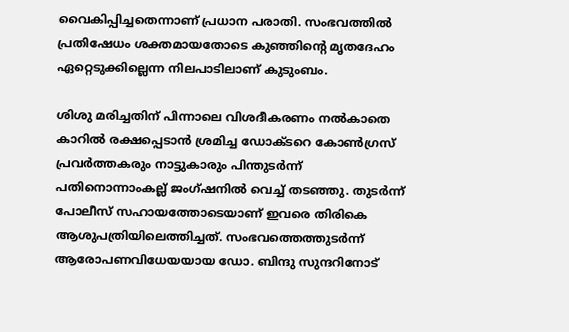വൈകിപ്പിച്ചതെന്നാണ് പ്രധാന പരാതി. സംഭവത്തിൽ പ്രതിഷേധം ശക്തമായതോടെ കുഞ്ഞിന്റെ മൃതദേഹം ഏറ്റെടുക്കില്ലെന്ന നിലപാടിലാണ് കുടുംബം.

ശിശു മരിച്ചതിന് പിന്നാലെ വിശദീകരണം നൽകാതെ കാറിൽ രക്ഷപ്പെടാൻ ശ്രമിച്ച ഡോക്ടറെ കോൺഗ്രസ് പ്രവർത്തകരും നാട്ടുകാരും പിന്തുടർന്ന് പതിനൊന്നാംകല്ല് ജംഗ്ഷനിൽ വെച്ച് തടഞ്ഞു. തുടർന്ന് പോലീസ് സഹായത്തോടെയാണ് ഇവരെ തിരികെ ആശുപത്രിയിലെത്തിച്ചത്. സംഭവത്തെത്തുടർന്ന് ആരോപണവിധേയയായ ഡോ. ബിന്ദു സുന്ദറിനോട്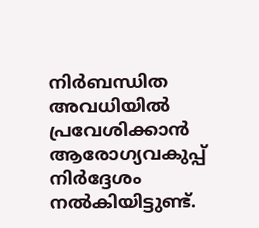നിർബന്ധിത അവധിയിൽ പ്രവേശിക്കാൻ ആരോഗ്യവകുപ്പ് നിർദ്ദേശം നൽകിയിട്ടുണ്ട്.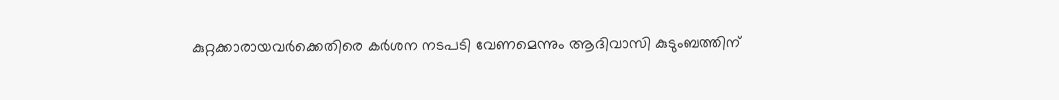കുറ്റക്കാരായവർക്കെതിരെ കർശന നടപടി വേണമെന്നും ആദിവാസി കുടുംബത്തിന്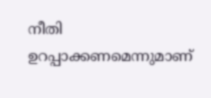നീതി ഉറപ്പാക്കണമെന്നുമാണ്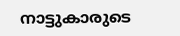നാട്ടുകാരുടെ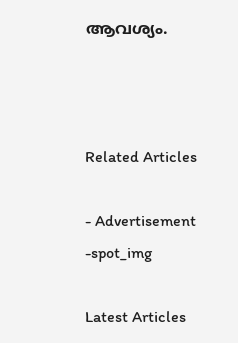ആവശ്യം.



Related Articles

- Advertisement -spot_img

Latest Articles